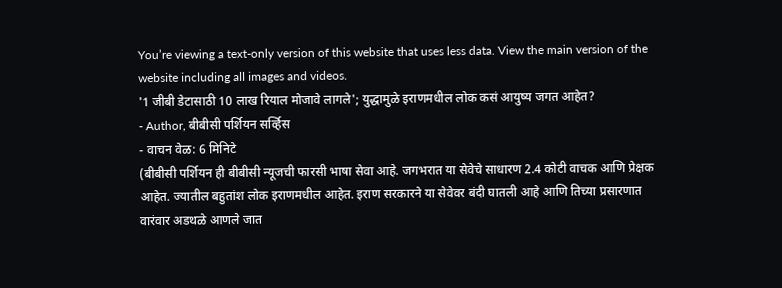You’re viewing a text-only version of this website that uses less data. View the main version of the website including all images and videos.
'1 जीबी डेटासाठी 10 लाख रियाल मोजावे लागले'; युद्धामुळे इराणमधील लोक कसं आयुष्य जगत आहेत?
- Author, बीबीसी पर्शियन सर्व्हिस
- वाचन वेळ: 6 मिनिटे
(बीबीसी पर्शियन ही बीबीसी न्यूजची फारसी भाषा सेवा आहे. जगभरात या सेवेचे साधारण 2.4 कोटी वाचक आणि प्रेक्षक आहेत. ज्यातील बहुतांश लोक इराणमधील आहेत. इराण सरकारने या सेवेवर बंदी घातली आहे आणि तिच्या प्रसारणात वारंवार अडथळे आणले जात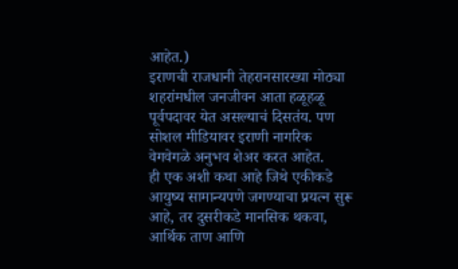आहेत.)
इराणची राजधानी तेहरानसारख्या मोठ्या शहरांमधील जनजीवन आता हळूहळू पूर्वपदावर येत असल्याचं दिसतंय. पण सोशल मीडियावर इराणी नागरिक वेगवेगळे अनुभव शेअर करत आहेत.
ही एक अशी कथा आहे जिथे एकीकडे आयुष्य सामान्यपणे जगण्याचा प्रयत्न सुरू आहे, तर दुसरीकडे मानसिक थकवा, आर्थिक ताण आणि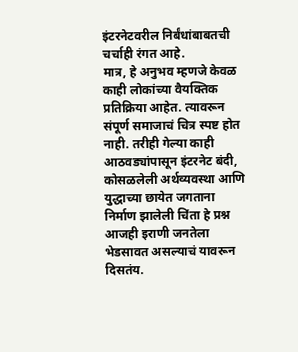इंटरनेटवरील निर्बंधांबाबतची चर्चाही रंगत आहे.
मात्र, हे अनुभव म्हणजे केवळ काही लोकांच्या वैयक्तिक प्रतिक्रिया आहेत. त्यावरून संपूर्ण समाजाचं चित्र स्पष्ट होत नाही. तरीही गेल्या काही आठवड्यांपासून इंटरनेट बंदी, कोसळलेली अर्थव्यवस्था आणि युद्धाच्या छायेत जगताना निर्माण झालेली चिंता हे प्रश्न आजही इराणी जनतेला भेडसावत असल्याचं यावरून दिसतंय.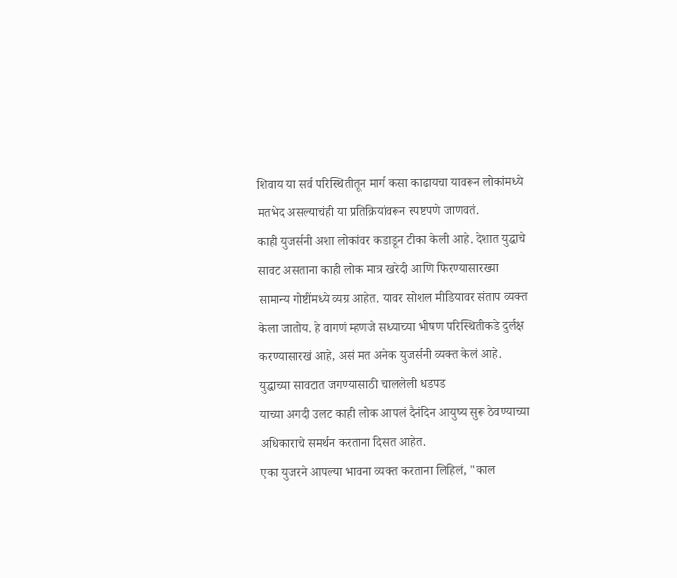शिवाय या सर्व परिस्थितीतून मार्ग कसा काढायचा यावरून लोकांमध्ये मतभेद असल्याचंही या प्रतिक्रियांवरून स्पष्टपणे जाणवतं.
काही युजर्सनी अशा लोकांवर कडाडून टीका केली आहे. देशात युद्धाचे सावट असताना काही लोक मात्र खरेदी आणि फिरण्यासारख्या सामान्य गोष्टींमध्ये व्यग्र आहेत. यावर सोशल मीडियावर संताप व्यक्त केला जातोय. हे वागणं म्हणजे सध्याच्या भीषण परिस्थितीकडे दुर्लक्ष करण्यासारखं आहे, असं मत अनेक युजर्सनी व्यक्त केलं आहे.
युद्धाच्या सावटात जगण्यासाठी चाललेली धडपड
याच्या अगदी उलट काही लोक आपलं दैनंदिन आयुष्य सुरू ठेवण्याच्या अधिकाराचे समर्थन करताना दिसत आहेत.
एका युजरने आपल्या भावना व्यक्त करताना लिहिलं, "काल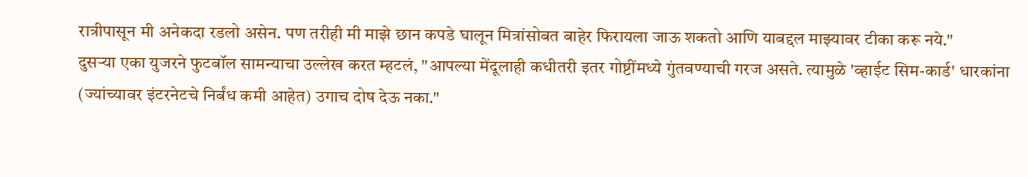रात्रीपासून मी अनेकदा रडलो असेन. पण तरीही मी माझे छान कपडे घालून मित्रांसोबत बाहेर फिरायला जाऊ शकतो आणि याबद्दल माझ्यावर टीका करू नये."
दुसऱ्या एका युजरने फुटबॉल सामन्याचा उल्लेख करत म्हटलं, "आपल्या मेंदूलाही कधीतरी इतर गोष्टींमध्ये गुंतवण्याची गरज असते. त्यामुळे 'व्हाईट सिम-कार्ड' धारकांना (ज्यांच्यावर इंटरनेटचे निर्बंध कमी आहेत) उगाच दोष देऊ नका."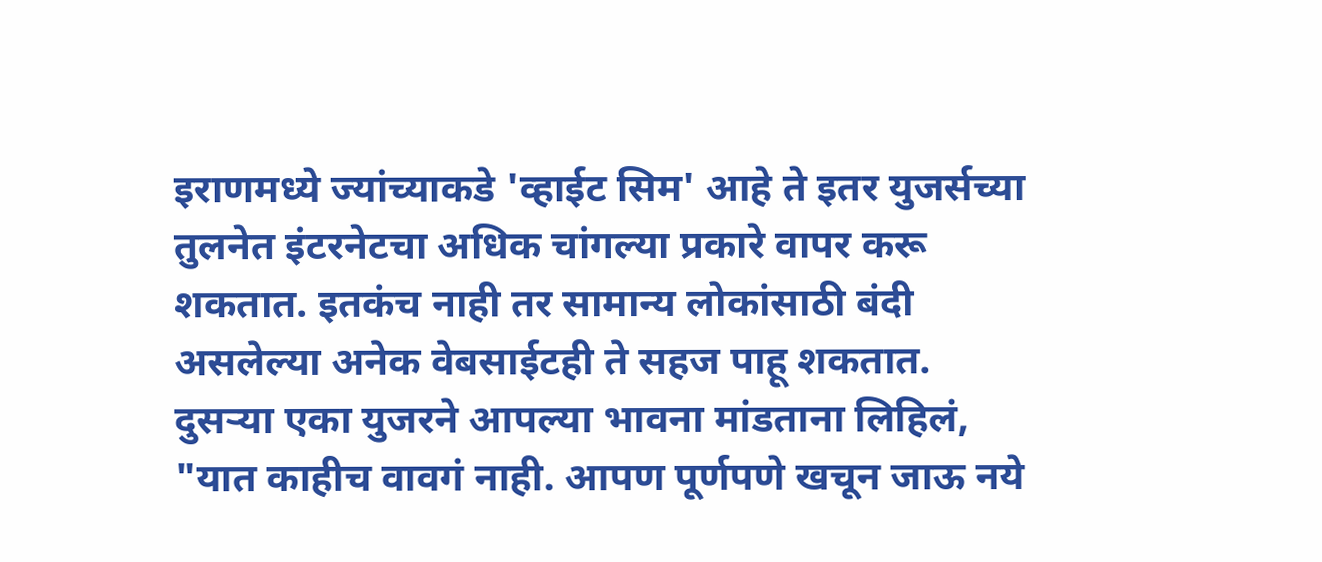इराणमध्ये ज्यांच्याकडे 'व्हाईट सिम' आहे ते इतर युजर्सच्या तुलनेत इंटरनेटचा अधिक चांगल्या प्रकारे वापर करू शकतात. इतकंच नाही तर सामान्य लोकांसाठी बंदी असलेल्या अनेक वेबसाईटही ते सहज पाहू शकतात.
दुसऱ्या एका युजरने आपल्या भावना मांडताना लिहिलं, "यात काहीच वावगं नाही. आपण पूर्णपणे खचून जाऊ नये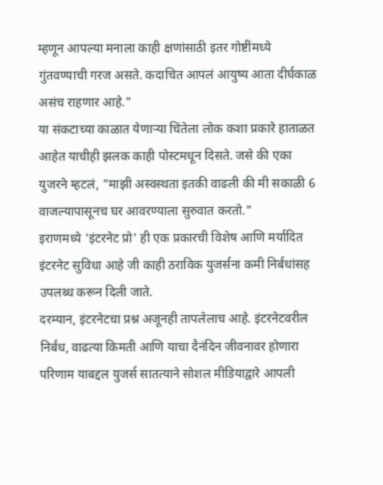म्हणून आपल्या मनाला काही क्षणांसाठी इतर गोष्टींमध्ये गुंतवण्याची गरज असते. कदाचित आपलं आयुष्य आता दीर्घकाळ असंच राहणार आहे."
या संकटाच्या काळात येणाऱ्या चिंतेला लोक कशा प्रकारे हाताळत आहेत याचीही झलक काही पोस्टमधून दिसते. जसे की एका युजरने म्हटलं, "माझी अस्वस्थता इतकी वाढली की मी सकाळी 6 वाजल्यापासूनच घर आवरण्याला सुरुवात करतो."
इराणमध्ये 'इंटरनेट प्रो' ही एक प्रकारची विशेष आणि मर्यादित इंटरनेट सुविधा आहे जी काही ठराविक युजर्सना कमी निर्बंधांसह उपलब्ध करून दिली जाते.
दरम्यान, इंटरनेटचा प्रश्न अजूनही तापलेलाच आहे. इंटरनेटवरील निर्बंध, वाढत्या किमती आणि याचा दैनंदिन जीवनावर होणारा परिणाम याबद्दल युजर्स सातत्याने सोशल मीडियाद्वारे आपली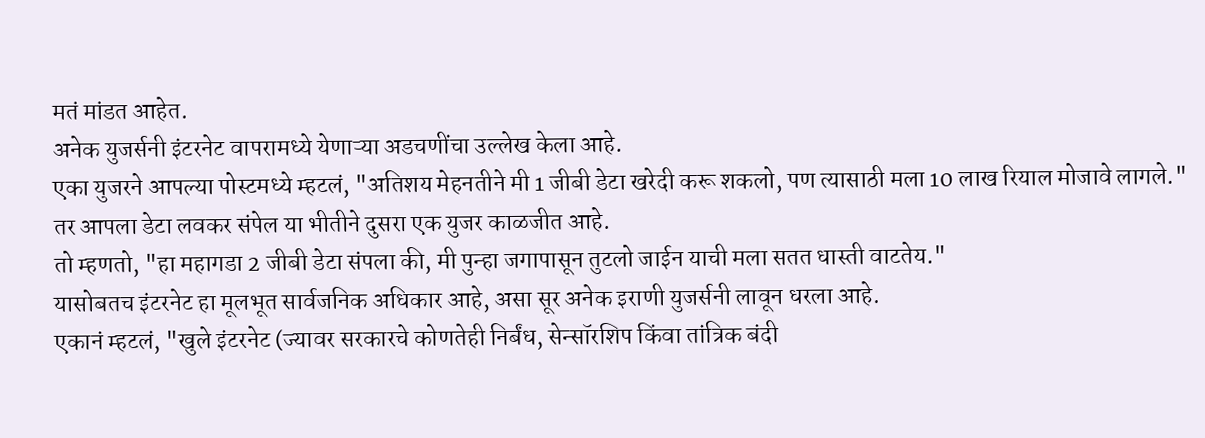मतं मांडत आहेत.
अनेक युजर्सनी इंटरनेट वापरामध्ये येणाऱ्या अडचणींचा उल्लेख केला आहे.
एका युजरने आपल्या पोस्टमध्ये म्हटलं, "अतिशय मेहनतीने मी 1 जीबी डेटा खरेदी करू शकलो, पण त्यासाठी मला 10 लाख रियाल मोजावे लागले."
तर आपला डेटा लवकर संपेल या भीतीने दुसरा एक युजर काळजीत आहे.
तो म्हणतो, "हा महागडा 2 जीबी डेटा संपला की, मी पुन्हा जगापासून तुटलो जाईन याची मला सतत धास्ती वाटतेय."
यासोबतच इंटरनेट हा मूलभूत सार्वजनिक अधिकार आहे, असा सूर अनेक इराणी युजर्सनी लावून धरला आहे.
एकानं म्हटलं, "खुले इंटरनेट (ज्यावर सरकारचे कोणतेही निर्बंध, सेन्सॉरशिप किंवा तांत्रिक बंदी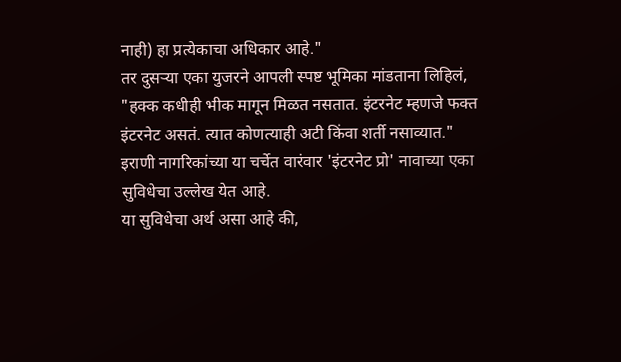नाही) हा प्रत्येकाचा अधिकार आहे."
तर दुसऱ्या एका युजरने आपली स्पष्ट भूमिका मांडताना लिहिलं, "हक्क कधीही भीक मागून मिळत नसतात. इंटरनेट म्हणजे फक्त इंटरनेट असतं. त्यात कोणत्याही अटी किंवा शर्ती नसाव्यात."
इराणी नागरिकांच्या या चर्चेत वारंवार 'इंटरनेट प्रो' नावाच्या एका सुविधेचा उल्लेख येत आहे.
या सुविधेचा अर्थ असा आहे की,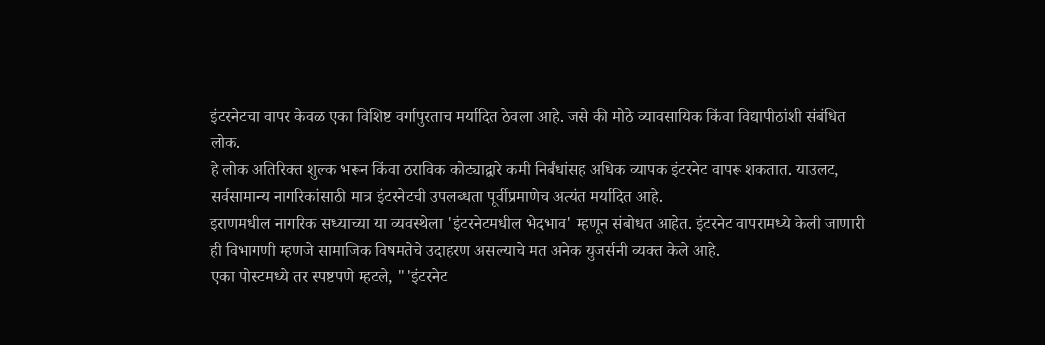इंटरनेटचा वापर केवळ एका विशिष्ट वर्गापुरताच मर्यादित ठेवला आहे. जसे की मोठे व्यावसायिक किंवा विद्यापीठांशी संबंधित लोक.
हे लोक अतिरिक्त शुल्क भरून किंवा ठराविक कोट्याद्वारे कमी निर्बंधांसह अधिक व्यापक इंटरनेट वापरू शकतात. याउलट, सर्वसामान्य नागरिकांसाठी मात्र इंटरनेटची उपलब्धता पूर्वीप्रमाणेच अत्यंत मर्यादित आहे.
इराणमधील नागरिक सध्याच्या या व्यवस्थेला 'इंटरनेटमधील भेदभाव' म्हणून संबोधत आहेत. इंटरनेट वापरामध्ये केली जाणारी ही विभागणी म्हणजे सामाजिक विषमतेचे उदाहरण असल्याचे मत अनेक युजर्सनी व्यक्त केले आहे.
एका पोस्टमध्ये तर स्पष्टपणे म्हटले, "'इंटरनेट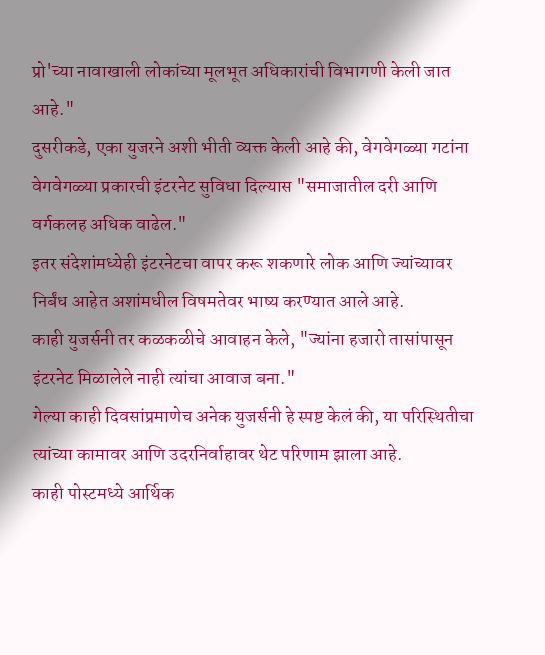प्रो'च्या नावाखाली लोकांच्या मूलभूत अधिकारांची विभागणी केली जात आहे."
दुसरीकडे, एका युजरने अशी भीती व्यक्त केली आहे की, वेगवेगळ्या गटांना वेगवेगळ्या प्रकारची इंटरनेट सुविधा दिल्यास "समाजातील दरी आणि वर्गकलह अधिक वाढेल."
इतर संदेशांमध्येही इंटरनेटचा वापर करू शकणारे लोक आणि ज्यांच्यावर निर्बंध आहेत अशांमधील विषमतेवर भाष्य करण्यात आले आहे.
काही युजर्सनी तर कळकळीचे आवाहन केले, "ज्यांना हजारो तासांपासून इंटरनेट मिळालेले नाही त्यांचा आवाज बना."
गेल्या काही दिवसांप्रमाणेच अनेक युजर्सनी हे स्पष्ट केलं की, या परिस्थितीचा त्यांच्या कामावर आणि उदरनिर्वाहावर थेट परिणाम झाला आहे.
काही पोस्टमध्ये आर्थिक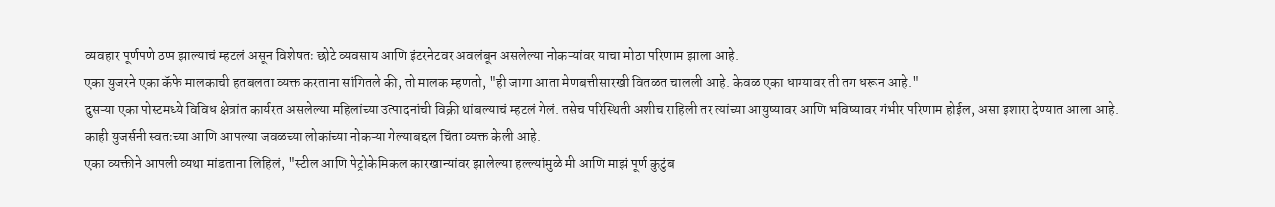व्यवहार पूर्णपणे ठप्प झाल्याचं म्हटलं असून विशेषतः छोटे व्यवसाय आणि इंटरनेटवर अवलंबून असलेल्या नोकऱ्यांवर याचा मोठा परिणाम झाला आहे.
एका युजरने एका कॅफे मालकाची हतबलता व्यक्त करताना सांगितले की, तो मालक म्हणतो, "ही जागा आता मेणबत्तीसारखी वितळत चालली आहे. केवळ एका धाग्यावर ती तग धरून आहे."
दुसऱ्या एका पोस्टमध्ये विविध क्षेत्रांत कार्यरत असलेल्या महिलांच्या उत्पादनांची विक्री थांबल्याचं म्हटलं गेलं. तसेच परिस्थिती अशीच राहिली तर त्यांच्या आयुष्यावर आणि भविष्यावर गंभीर परिणाम होईल, असा इशारा देण्यात आला आहे.
काही युजर्सनी स्वतःच्या आणि आपल्या जवळच्या लोकांच्या नोकऱ्या गेल्याबद्दल चिंता व्यक्त केली आहे.
एका व्यक्तीने आपली व्यथा मांडताना लिहिलं, "स्टील आणि पेट्रोकेमिकल कारखान्यांवर झालेल्या हल्ल्यांमुळे मी आणि माझं पूर्ण कुटुंब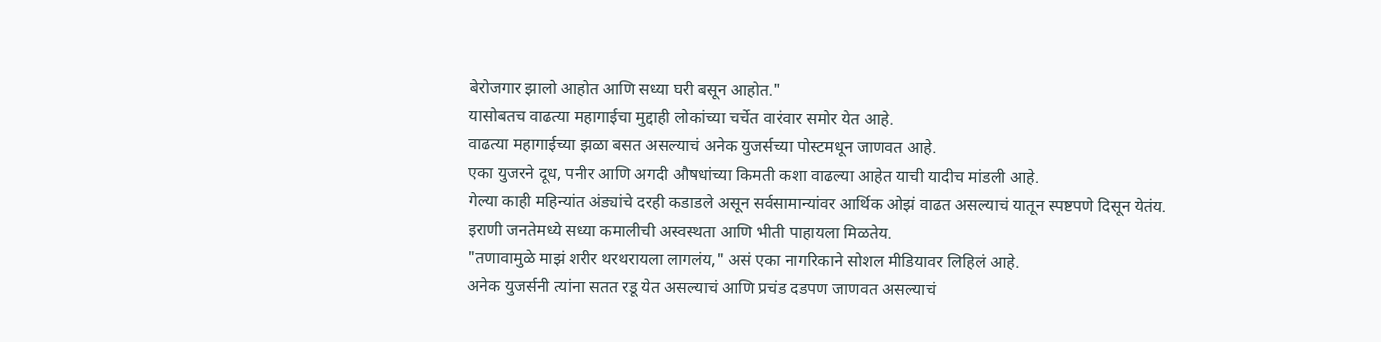बेरोजगार झालो आहोत आणि सध्या घरी बसून आहोत."
यासोबतच वाढत्या महागाईचा मुद्दाही लोकांच्या चर्चेत वारंवार समोर येत आहे.
वाढत्या महागाईच्या झळा बसत असल्याचं अनेक युजर्सच्या पोस्टमधून जाणवत आहे.
एका युजरने दूध, पनीर आणि अगदी औषधांच्या किमती कशा वाढल्या आहेत याची यादीच मांडली आहे.
गेल्या काही महिन्यांत अंड्यांचे दरही कडाडले असून सर्वसामान्यांवर आर्थिक ओझं वाढत असल्याचं यातून स्पष्टपणे दिसून येतंय.
इराणी जनतेमध्ये सध्या कमालीची अस्वस्थता आणि भीती पाहायला मिळतेय.
"तणावामुळे माझं शरीर थरथरायला लागलंय," असं एका नागरिकाने सोशल मीडियावर लिहिलं आहे.
अनेक युजर्सनी त्यांना सतत रडू येत असल्याचं आणि प्रचंड दडपण जाणवत असल्याचं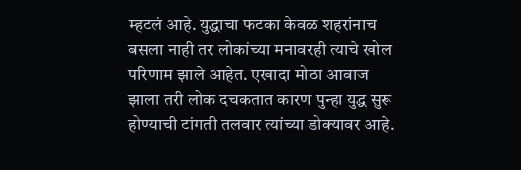म्हटलं आहे. युद्धाचा फटका केवळ शहरांनाच बसला नाही तर लोकांच्या मनावरही त्याचे खोल परिणाम झाले आहेत. एखादा मोठा आवाज झाला तरी लोक दचकतात कारण पुन्हा युद्ध सुरू होण्याची टांगती तलवार त्यांच्या डोक्यावर आहे.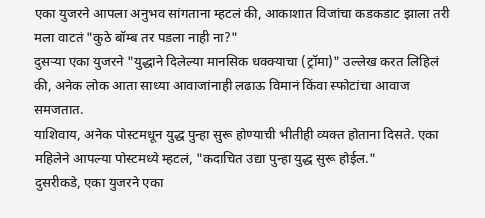एका युजरने आपला अनुभव सांगताना म्हटलं की, आकाशात विजांचा कडकडाट झाला तरी मला वाटतं "कुठे बॉम्ब तर पडला नाही ना?"
दुसऱ्या एका युजरने "युद्धाने दिलेल्या मानसिक धक्क्याचा (ट्रॉमा)" उल्लेख करत लिहिलं की, अनेक लोक आता साध्या आवाजांनाही लढाऊ विमानं किंवा स्फोटांचा आवाज समजतात.
याशिवाय, अनेक पोस्टमधून युद्ध पुन्हा सुरू होण्याची भीतीही व्यक्त होताना दिसते. एका महिलेने आपल्या पोस्टमध्ये म्हटलं, "कदाचित उद्या पुन्हा युद्ध सुरू होईल."
दुसरीकडे, एका युजरने एका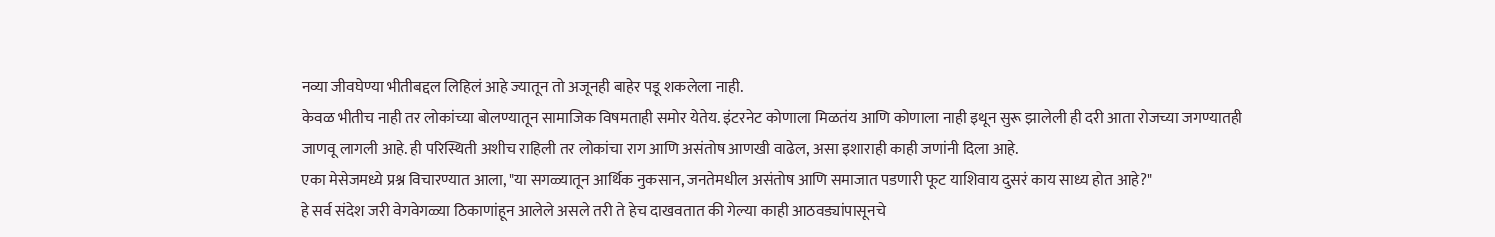नव्या जीवघेण्या भीतीबद्दल लिहिलं आहे ज्यातून तो अजूनही बाहेर पडू शकलेला नाही.
केवळ भीतीच नाही तर लोकांच्या बोलण्यातून सामाजिक विषमताही समोर येतेय. इंटरनेट कोणाला मिळतंय आणि कोणाला नाही इथून सुरू झालेली ही दरी आता रोजच्या जगण्यातही जाणवू लागली आहे. ही परिस्थिती अशीच राहिली तर लोकांचा राग आणि असंतोष आणखी वाढेल, असा इशाराही काही जणांनी दिला आहे.
एका मेसेजमध्ये प्रश्न विचारण्यात आला, "या सगळ्यातून आर्थिक नुकसान, जनतेमधील असंतोष आणि समाजात पडणारी फूट याशिवाय दुसरं काय साध्य होत आहे?"
हे सर्व संदेश जरी वेगवेगळ्या ठिकाणांहून आलेले असले तरी ते हेच दाखवतात की गेल्या काही आठवड्यांपासूनचे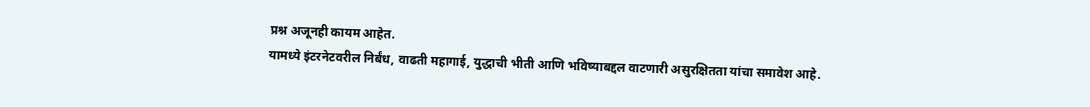प्रश्न अजूनही कायम आहेत.
यामध्ये इंटरनेटवरील निर्बंध, वाढती महागाई, युद्धाची भीती आणि भविष्याबद्दल वाटणारी असुरक्षितता यांचा समावेश आहे.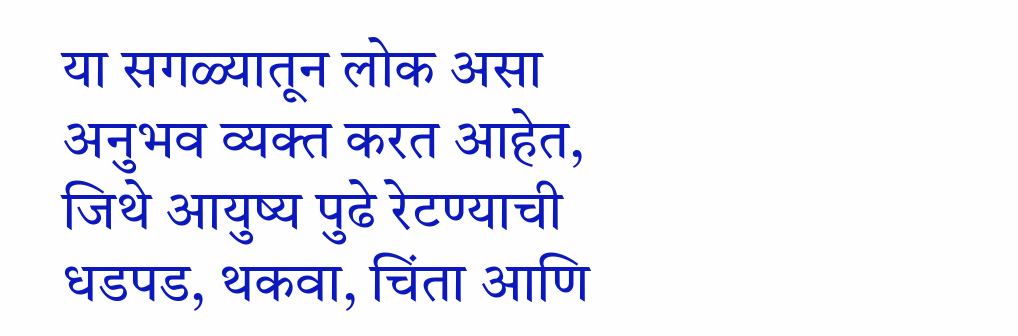या सगळ्यातून लोक असा अनुभव व्यक्त करत आहेत, जिथे आयुष्य पुढे रेटण्याची धडपड, थकवा, चिंता आणि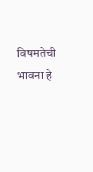विषमतेची भावना हे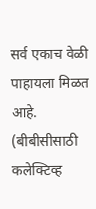सर्व एकाच वेळी पाहायला मिळत आहे.
(बीबीसीसाठी कलेक्टिव्ह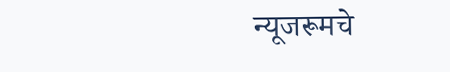न्यूजरूमचे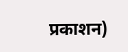प्रकाशन)